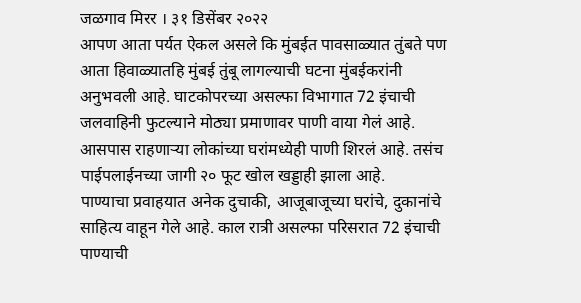जळगाव मिरर । ३१ डिसेंबर २०२२
आपण आता पर्यत ऐकल असले कि मुंबईत पावसाळ्यात तुंबते पण आता हिवाळ्यातहि मुंबई तुंबू लागल्याची घटना मुंबईकरांनी अनुभवली आहे. घाटकोपरच्या असल्फा विभागात 72 इंचाची जलवाहिनी फुटल्याने मोठ्या प्रमाणावर पाणी वाया गेलं आहे. आसपास राहणाऱ्या लोकांच्या घरांमध्येही पाणी शिरलं आहे. तसंच पाईपलाईनच्या जागी २० फूट खोल खड्डाही झाला आहे.
पाण्याचा प्रवाहयात अनेक दुचाकी, आजूबाजूच्या घरांचे, दुकानांचे साहित्य वाहून गेले आहे. काल रात्री असल्फा परिसरात 72 इंचाची पाण्याची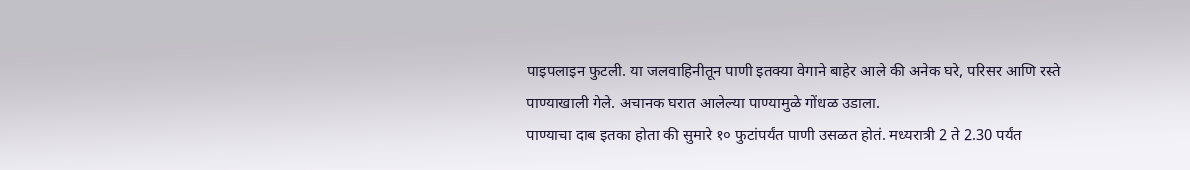पाइपलाइन फुटली. या जलवाहिनीतून पाणी इतक्या वेगाने बाहेर आले की अनेक घरे, परिसर आणि रस्ते पाण्याखाली गेले. अचानक घरात आलेल्या पाण्यामुळे गोंधळ उडाला.
पाण्याचा दाब इतका होता की सुमारे १० फुटांपर्यंत पाणी उसळत होतं. मध्यरात्री 2 ते 2.30 पर्यंत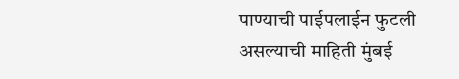पाण्याची पाईपलाईन फुटली असल्याची माहिती मुंबई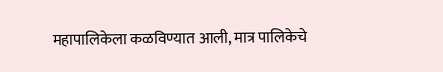महापालिकेला कळविण्यात आली, मात्र पालिकेचे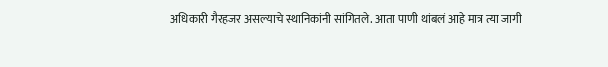अधिकारी गैरहजर असल्याचे स्थानिकांनी सांगितले. आता पाणी थांबलं आहे मात्र त्या जागी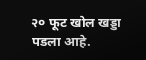२० फूट खोल खड्डा पडला आहे.